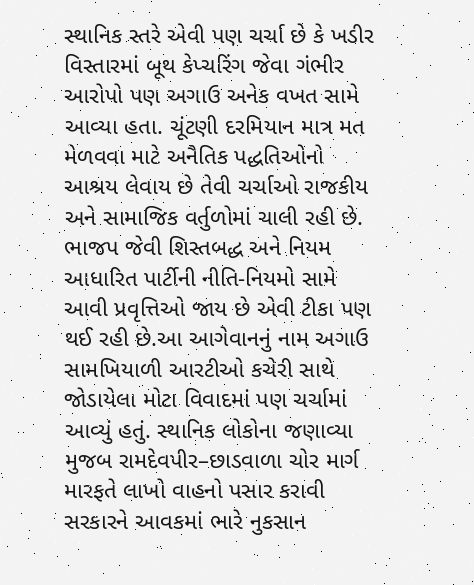સ્થાનિક સ્તરે એવી પણ ચર્ચા છે કે ખડીર વિસ્તારમાં બૂથ કેપ્ચરિંગ જેવા ગંભીર આરોપો પણ અગાઉ અનેક વખત સામે આવ્યા હતા. ચૂંટણી દરમિયાન માત્ર મત મેળવવા માટે અનૈતિક પદ્ધતિઓનો આશ્રય લેવાય છે તેવી ચર્ચાઓ રાજકીય અને સામાજિક વર્તુળોમાં ચાલી રહી છે. ભાજપ જેવી શિસ્તબદ્ધ અને નિયમ આધારિત પાર્ટીની નીતિ-નિયમો સામે આવી પ્રવૃત્તિઓ જાય છે એવી ટીકા પણ થઈ રહી છે.આ આગેવાનનું નામ અગાઉ સામખિયાળી આરટીઓ કચેરી સાથે જોડાયેલા મોટા વિવાદમાં પણ ચર્ચામાં આવ્યું હતું. સ્થાનિક લોકોના જણાવ્યા મુજબ રામદેવપીર–છાડવાળા ચોર માર્ગ મારફતે લાખો વાહનો પસાર કરાવી સરકારને આવકમાં ભારે નુકસાન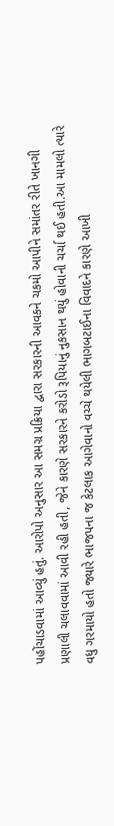પહોંચાડવામાં આવ્યું હતું. આરોપો અનુસાર આ સમગ્ર પ્રક્રિયા દ્વારા સરકારની આવકને ચકમો આપીને સમાંતર રીતે ખાનગી પ્રણાલી ચલાવવામાં આવી રહી હતી, જેને કારણે સરકારને કરોડો રૂપિયાનું નુકસાન થયું હોવાની ચર્ચા થઈ હતી.આ મામલો ત્યારે વધુ ગરમાયો હતો જ્યારે ભાજપના જ કેટલાક આગેવાનો વચ્ચે થયેલી ભાગબટાઈના વિવાદને કારણે આખી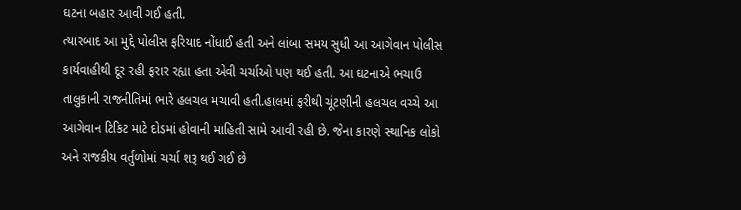ઘટના બહાર આવી ગઈ હતી.
ત્યારબાદ આ મુદ્દે પોલીસ ફરિયાદ નોંધાઈ હતી અને લાંબા સમય સુધી આ આગેવાન પોલીસ કાર્યવાહીથી દૂર રહી ફરાર રહ્યા હતા એવી ચર્ચાઓ પણ થઈ હતી. આ ઘટનાએ ભચાઉ તાલુકાની રાજનીતિમાં ભારે હલચલ મચાવી હતી.હાલમાં ફરીથી ચૂંટણીની હલચલ વચ્ચે આ આગેવાન ટિકિટ માટે દોડમાં હોવાની માહિતી સામે આવી રહી છે. જેના કારણે સ્થાનિક લોકો અને રાજકીય વર્તુળોમાં ચર્ચા શરૂ થઈ ગઈ છે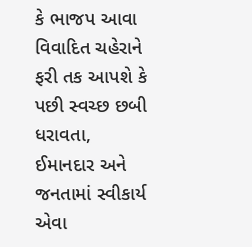કે ભાજપ આવા વિવાદિત ચહેરાને ફરી તક આપશે કે પછી સ્વચ્છ છબી ધરાવતા, ઈમાનદાર અને જનતામાં સ્વીકાર્ય એવા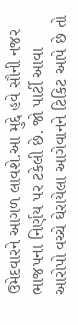ઉમેદવારને આગળ લાવશે.આ મુદ્દે હવે સૌની નજર ભાજપના નિર્ણય પર ટકેલી છે. જો પાર્ટી આવા આરોપો વચ્ચે ઘેરાયેલા આગેવાનને ટિકિટ આપે છે તો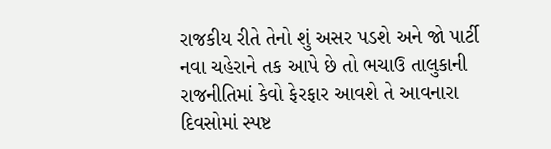રાજકીય રીતે તેનો શું અસર પડશે અને જો પાર્ટી નવા ચહેરાને તક આપે છે તો ભચાઉ તાલુકાની રાજનીતિમાં કેવો ફેરફાર આવશે તે આવનારા દિવસોમાં સ્પષ્ટ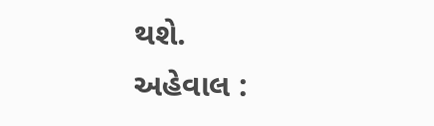થશે.
અહેવાલ :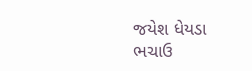જયેશ ધેયડા ભચાઉ